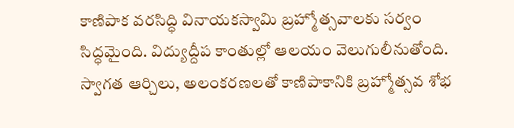కాణిపాక వరసిద్ధి వినాయకస్వామి బ్రహ్మోత్సవాలకు సర్వం సిద్ధమైంది. విద్యుద్దీప కాంతుల్లో ఆలయం వెలుగులీనుతోంది. స్వాగత ఆర్చిలు, అలంకరణలతో కాణిపాకానికి బ్రహ్మోత్సవ శోభ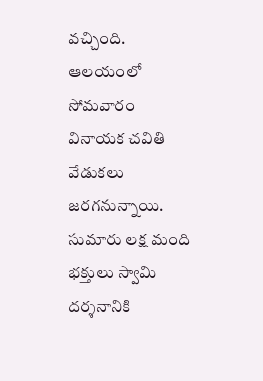వచ్చింది. ఆలయంలో సోమవారం వినాయక చవితి వేడుకలు జరగనున్నాయి. సుమారు లక్ష మంది భక్తులు స్వామి దర్శనానికి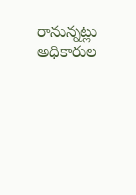రానున్నట్లు అధికారుల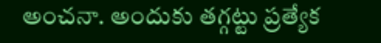అంచనా. అందుకు తగ్గట్టు ప్రత్యేక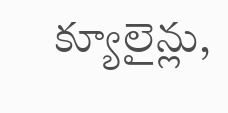క్యూలైన్లు,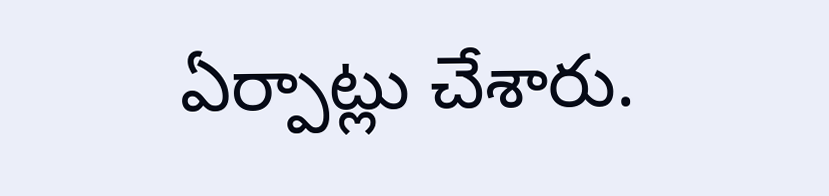ఏర్పాట్లు చేశారు.